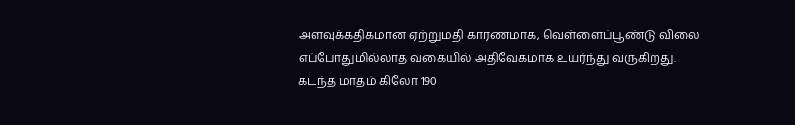அளவுக்கதிகமான ஏற்றுமதி காரணமாக, வெள்ளைப்பூண்டு விலை எப்போதுமில்லாத வகையில் அதிவேகமாக உயர்ந்து வருகிறது. கடந்த மாதம் கிலோ 190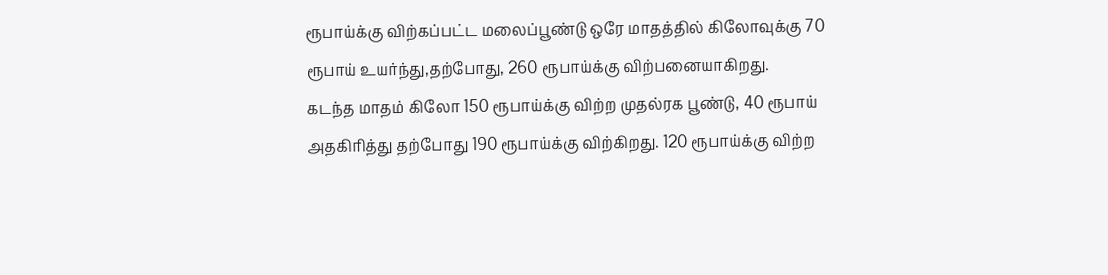ரூபாய்க்கு விற்கப்பட்ட மலைப்பூண்டு ஒரே மாதத்தில் கிலோவுக்கு 70 ரூபாய் உயர்ந்து,தற்போது, 260 ரூபாய்க்கு விற்பனையாகிறது.
கடந்த மாதம் கிலோ 150 ரூபாய்க்கு விற்ற முதல்ரக பூண்டு, 40 ரூபாய் அதகிரித்து தற்போது 190 ரூபாய்க்கு விற்கிறது. 120 ரூபாய்க்கு விற்ற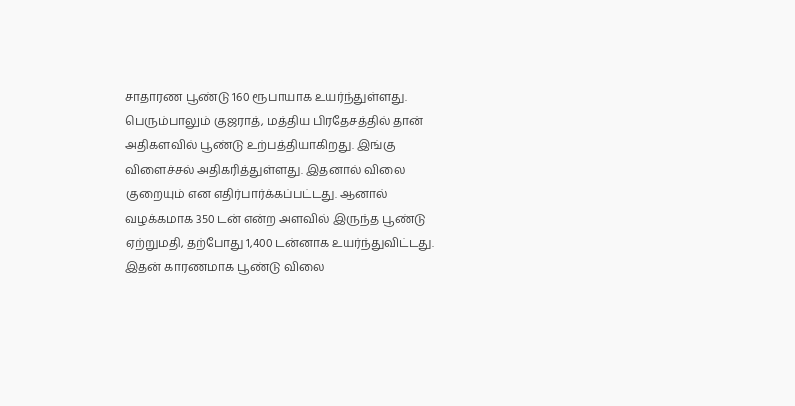சாதாரண பூண்டு 160 ரூபாயாக உயர்ந்துள்ளது. பெரும்பாலும் குஜராத், மத்திய பிரதேசத்தில் தான் அதிகளவில் பூண்டு உற்பத்தியாகிறது. இங்கு விளைச்சல் அதிகரித்துள்ளது. இதனால் விலை குறையும் என எதிர்பார்க்கப்பட்டது. ஆனால் வழக்கமாக 350 டன் என்ற அளவில் இருந்த பூண்டு ஏற்றுமதி, தற்போது 1,400 டன்னாக உயர்ந்துவிட்டது. இதன் காரணமாக பூண்டு விலை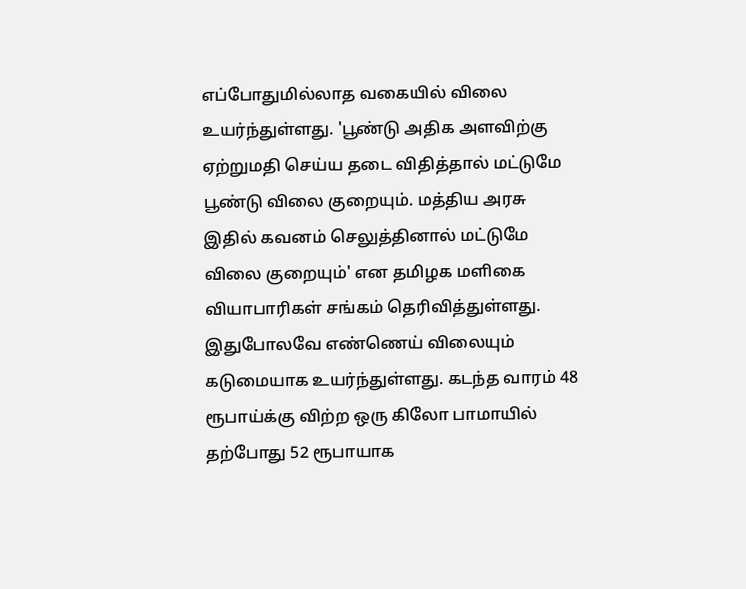எப்போதுமில்லாத வகையில் விலை உயர்ந்துள்ளது. 'பூண்டு அதிக அளவிற்கு ஏற்றுமதி செய்ய தடை விதித்தால் மட்டுமே பூண்டு விலை குறையும். மத்திய அரசு இதில் கவனம் செலுத்தினால் மட்டுமே விலை குறையும்' என தமிழக மளிகை வியாபாரிகள் சங்கம் தெரிவித்துள்ளது.
இதுபோலவே எண்ணெய் விலையும் கடுமையாக உயர்ந்துள்ளது. கடந்த வாரம் 48 ரூபாய்க்கு விற்ற ஒரு கிலோ பாமாயில் தற்போது 52 ரூபாயாக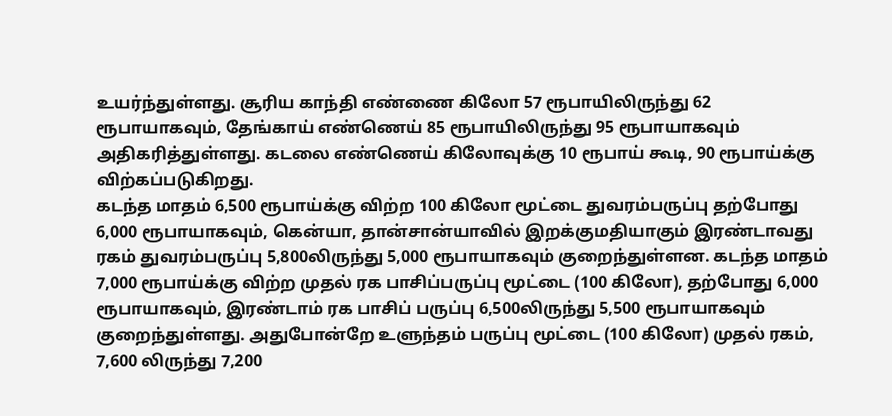உயர்ந்துள்ளது. சூரிய காந்தி எண்ணை கிலோ 57 ரூபாயிலிருந்து 62 ரூபாயாகவும், தேங்காய் எண்ணெய் 85 ரூபாயிலிருந்து 95 ரூபாயாகவும் அதிகரித்துள்ளது. கடலை எண்ணெய் கிலோவுக்கு 10 ரூபாய் கூடி, 90 ரூபாய்க்கு விற்கப்படுகிறது.
கடந்த மாதம் 6,500 ரூபாய்க்கு விற்ற 100 கிலோ மூட்டை துவரம்பருப்பு தற்போது 6,000 ரூபாயாகவும், கென்யா, தான்சான்யாவில் இறக்குமதியாகும் இரண்டாவது ரகம் துவரம்பருப்பு 5,800லிருந்து 5,000 ரூபாயாகவும் குறைந்துள்ளன. கடந்த மாதம் 7,000 ரூபாய்க்கு விற்ற முதல் ரக பாசிப்பருப்பு மூட்டை (100 கிலோ), தற்போது 6,000 ரூபாயாகவும், இரண்டாம் ரக பாசிப் பருப்பு 6,500லிருந்து 5,500 ரூபாயாகவும் குறைந்துள்ளது. அதுபோன்றே உளுந்தம் பருப்பு மூட்டை (100 கிலோ) முதல் ரகம், 7,600 லிருந்து 7,200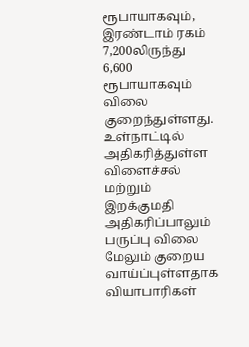ரூபாயாகவும், இரண்டாம் ரகம் 7,200லிருந்து 6,600 ரூபாயாகவும் விலை குறைந்துள்ளது. உள்நாட்டில் அதிகரித்துள்ள விளைச்சல் மற்றும் இறக்குமதி அதிகரிப்பாலும் பருப்பு விலை மேலும் குறைய வாய்ப்புள்ளதாக வியாபாரிகள்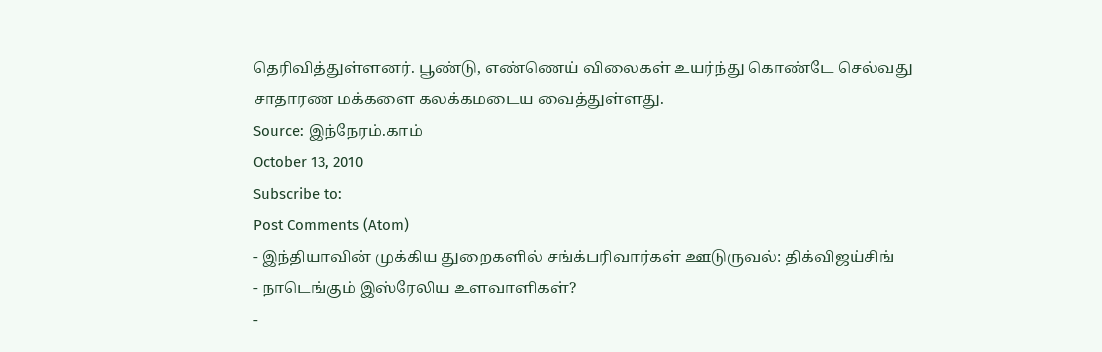தெரிவித்துள்ளனர். பூண்டு, எண்ணெய் விலைகள் உயர்ந்து கொண்டே செல்வது சாதாரண மக்களை கலக்கமடைய வைத்துள்ளது.
Source: இந்நேரம்.காம்
October 13, 2010
Subscribe to:
Post Comments (Atom)
- இந்தியாவின் முக்கிய துறைகளில் சங்க்பரிவார்கள் ஊடுருவல்: திக்விஜய்சிங்
- நாடெங்கும் இஸ்ரேலிய உளவாளிகள்?
-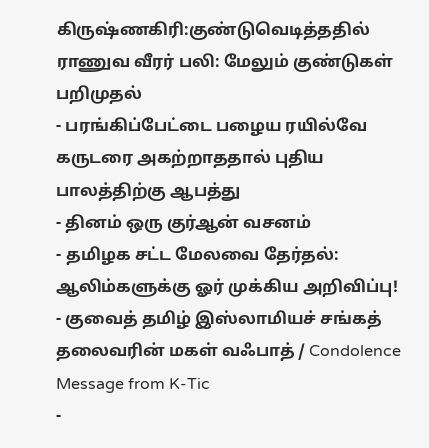கிருஷ்ணகிரி:குண்டுவெடித்ததில் ராணுவ வீரர் பலி: மேலும் குண்டுகள் பறிமுதல்
- பரங்கிப்பேட்டை பழைய ரயில்வே கருடரை அகற்றாததால் புதிய பாலத்திற்கு ஆபத்து
- தினம் ஒரு குர்ஆன் வசனம்
- தமிழக சட்ட மேலவை தேர்தல்: ஆலிம்களுக்கு ஓர் முக்கிய அறிவிப்பு!
- குவைத் தமிழ் இஸ்லாமியச் சங்கத் தலைவரின் மகள் வஃபாத் / Condolence Message from K-Tic
-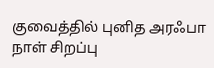குவைத்தில் புனித அரஃபா நாள் சிறப்பு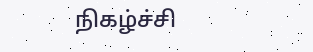நிகழ்ச்சி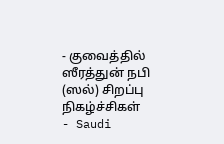- குவைத்தில் ஸீரத்துன் நபி (ஸல்) சிறப்பு நிகழ்ச்சிகள்
- Saudi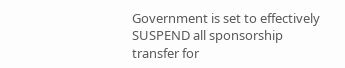Government is set to effectively SUSPEND all sponsorship transfer for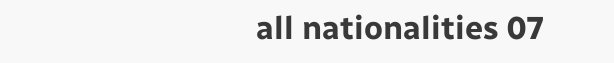all nationalities 07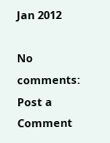Jan 2012

No comments:
Post a Comment